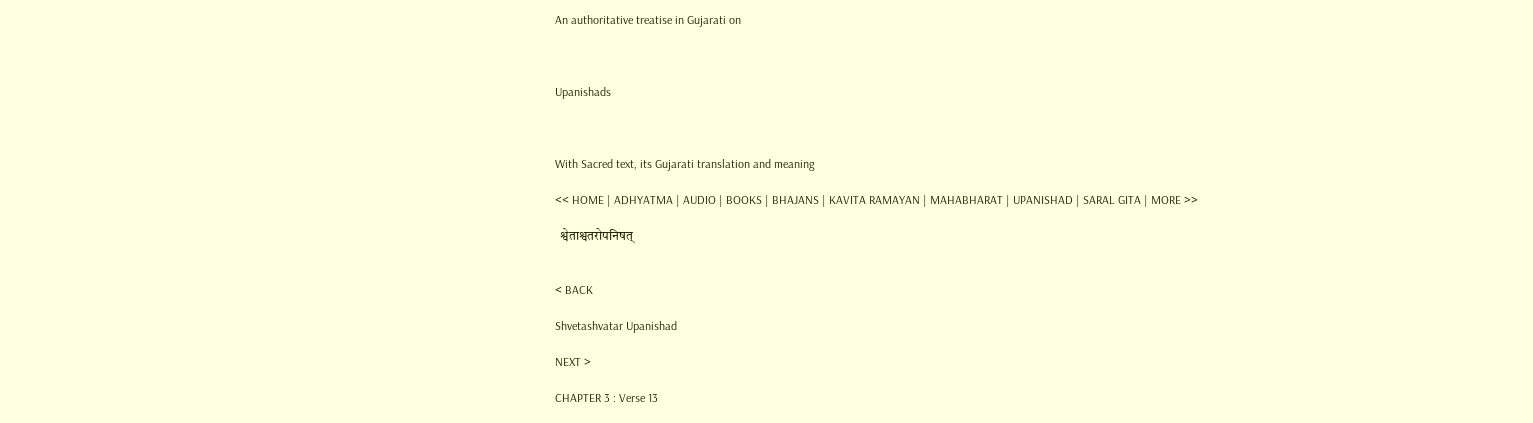An authoritative treatise in Gujarati on



Upanishads



With Sacred text, its Gujarati translation and meaning

<< HOME | ADHYATMA | AUDIO | BOOKS | BHAJANS | KAVITA RAMAYAN | MAHABHARAT | UPANISHAD | SARAL GITA | MORE >>

  श्वेताश्वतरोपनिषत्


< BACK

Shvetashvatar Upanishad

NEXT >

CHAPTER 3 : Verse 13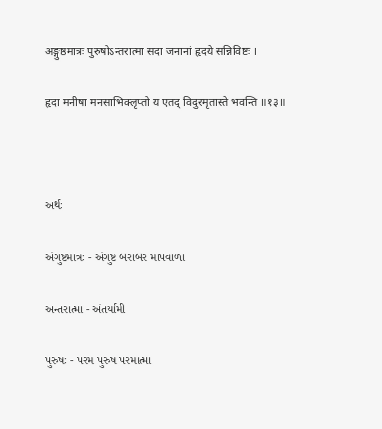अङ्गुष्ठमात्रः पुरुषोऽन्तरात्मा सदा जनानां हृदये सन्निविष्टः ।

हृदा मनीषा मनसाभिक्लृप्तो य एतद् विदुरमृतास्ते भवन्ति ॥१३॥



અર્થઃ

અંગુષ્ટમાત્રઃ - અંગુષ્ટ બરાબર માપવાળા

અન્તરાત્મા - અંતર્યામી

પુરુષઃ - પરમ પુરુષ પરમાત્મા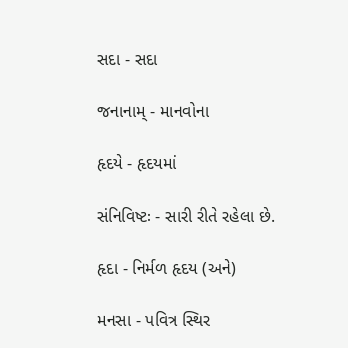સદા - સદા

જનાનામ્ - માનવોના

હૃદયે - હૃદયમાં

સંનિવિષ્ટઃ - સારી રીતે રહેલા છે.

હૃદા - નિર્મળ હૃદય (અને)

મનસા - પવિત્ર સ્થિર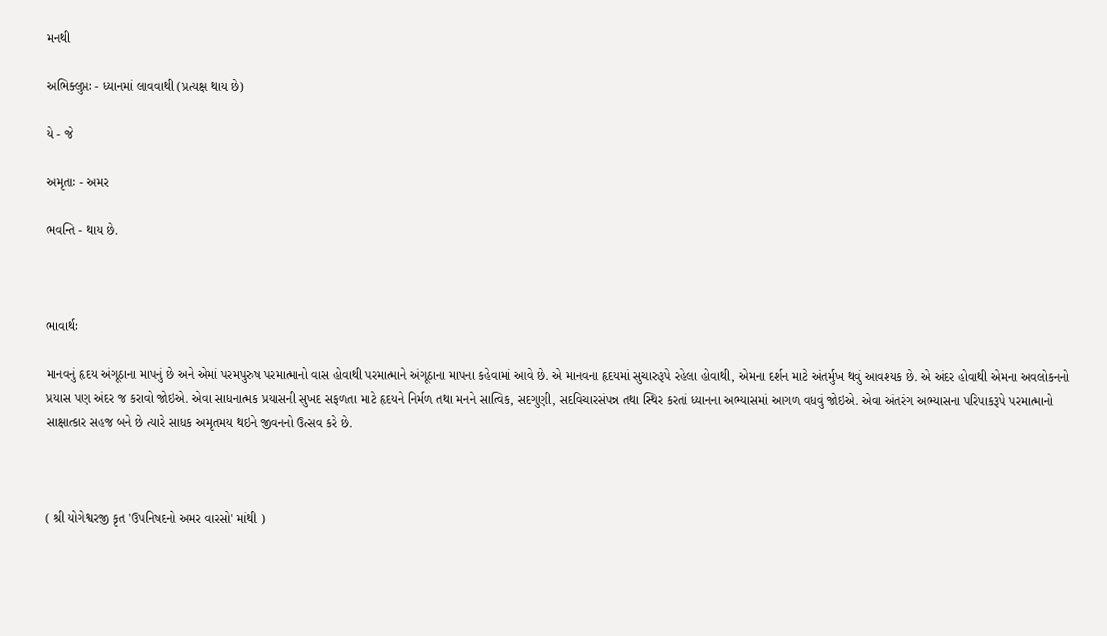મનથી

અભિક્લુપ્તઃ - ધ્યાનમાં લાવવાથી (પ્રત્યક્ષ થાય છે)

યે - જે

અમૃતાઃ - અમર

ભવન્તિ - થાય છે.



ભાવાર્થઃ

માનવનું હૃદય અંગૂઠાના માપનું છે અને એમાં પરમપુરુષ પરમાત્માનો વાસ હોવાથી પરમાત્માને અંગૂઠાના માપના કહેવામાં આવે છે. એ માનવના હૃદયમાં સુચારુરૂપે રહેલા હોવાથી, એમના દર્શન માટે અંતર્મુખ થવું આવશ્યક છે. એ અંદર હોવાથી એમના અવલોકનનો પ્રયાસ પણ અંદર જ કરાવો જોઇએ. એવા સાધનાત્મક પ્રયાસની સુખદ સફળતા માટે હૃદયને નિર્મળ તથા મનને સાત્વિક, સદગુણી, સદવિચારસંપન્ન તથા સ્થિર કરતાં ધ્યાનના અભ્યાસમાં આગળ વધવું જોઇએ. એવા અંતરંગ અભ્યાસના પરિપાકરૂપે પરમાત્માનો સાક્ષાત્કાર સહજ બને છે ત્યારે સાધક અમૃતમય થઇને જીવનનો ઉત્સવ કરે છે.



( શ્રી યોગેશ્વરજી કૃત 'ઉપનિષદનો અમર વારસો' માંથી )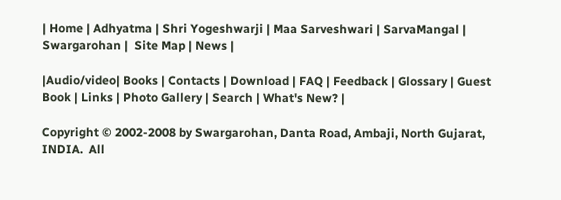| Home | Adhyatma | Shri Yogeshwarji | Maa Sarveshwari | SarvaMangal | Swargarohan |  Site Map | News |

|Audio/video| Books | Contacts | Download | FAQ | Feedback | Glossary | Guest Book | Links | Photo Gallery | Search | What's New? |

Copyright © 2002-2008 by Swargarohan, Danta Road, Ambaji, North Gujarat, INDIA.  All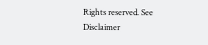Rights reserved. See Disclaimer